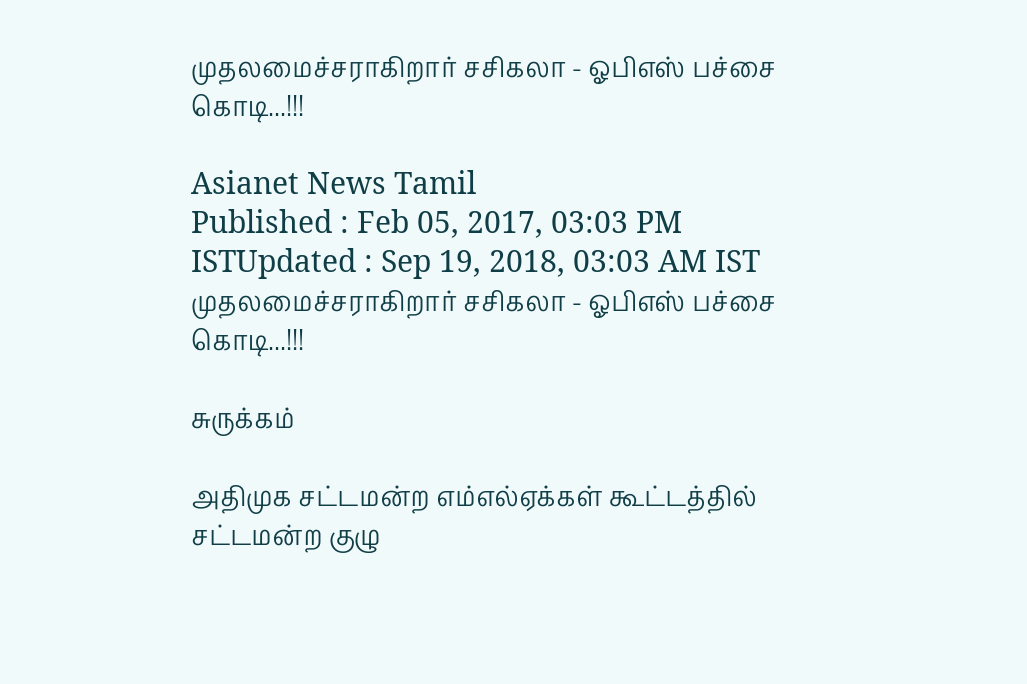முதலமைச்சராகிறார் சசிகலா - ஓபிஎஸ் பச்சை கொடி...!!!

Asianet News Tamil
Published : Feb 05, 2017, 03:03 PM ISTUpdated : Sep 19, 2018, 03:03 AM IST
முதலமைச்சராகிறார் சசிகலா - ஓபிஎஸ் பச்சை கொடி...!!!

சுருக்கம்

அதிமுக சட்டமன்ற எம்எல்ஏக்கள் கூட்டத்தில் சட்டமன்ற குழு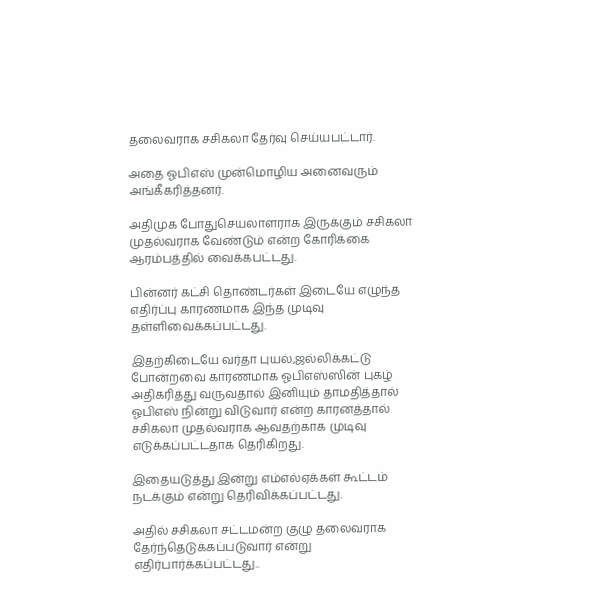தலைவராக சசிகலா தேர்வு செய்யபட்டார்.

அதை ஓபிஎஸ் முன்மொழிய அனைவரும் அங்கீகரித்தனர்.

அதிமுக போதுசெயலாளராக இருக்கும் சசிகலா முதல்வராக வேண்டும் என்ற கோரிக்கை ஆரம்பத்தில் வைக்கபட்டது.

பின்னர் கட்சி தொண்டர்கள் இடையே எழுந்த எதிர்ப்பு காரணமாக இந்த முடிவு தள்ளிவைக்கப்பட்டது.

இதற்கிடையே வர்தா புயல்,ஜல்லிக்கட்டு போன்றவை காரணமாக ஓபிஎஸ்ஸின் புகழ் அதிகரித்து வருவதால் இனியும் தாமதித்தால் ஓபிஎஸ் நின்று விடுவார் என்ற காரனத்தால் சசிகலா முதல்வராக ஆவதற்காக முடிவு எடுக்கப்பட்டதாக தெரிகிறது.

இதையடுத்து இன்று எம்எல்ஏக்கள் கூட்டம் நடக்கும் என்று தெரிவிக்கப்பட்டது.

அதில் சசிகலா சட்டமன்ற குழு தலைவராக தேர்ந்தெடுக்கப்படுவார் என்று எதிர்பார்க்கப்பட்டது..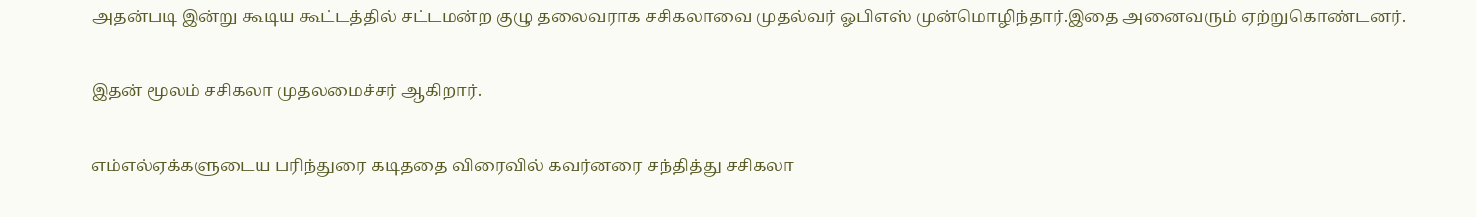அதன்படி இன்று கூடிய கூட்டத்தில் சட்டமன்ற குழு தலைவராக சசிகலாவை முதல்வர் ஓபிஎஸ் முன்மொழிந்தார்.இதை அனைவரும் ஏற்றுகொண்டனர்.

இதன் மூலம் சசிகலா முதலமைச்சர் ஆகிறார்.

எம்எல்ஏக்களுடைய பரிந்துரை கடிததை விரைவில் கவர்னரை சந்தித்து சசிகலா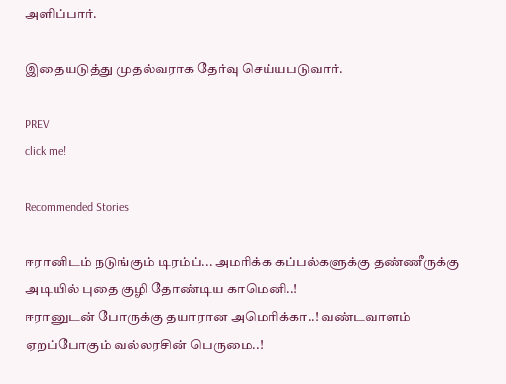அளிப்பார்.

இதையடுத்து முதல்வராக தேர்வு செய்யபடுவார்.

PREV
click me!

Recommended Stories

ஈரானிடம் நடுங்கும் டிரம்ப்... அமரிக்க கப்பல்களுக்கு தண்ணீருக்கு அடியில் புதை குழி தோண்டிய காமெனி..!
ஈரானுடன் போருக்கு தயாரான அமெரிக்கா..! வண்டவாளம் ஏறப்போகும் வல்லரசின் பெருமை..!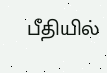பீதியில்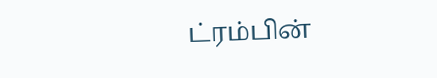ட்ரம்பின்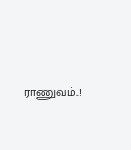ராணுவம்..!